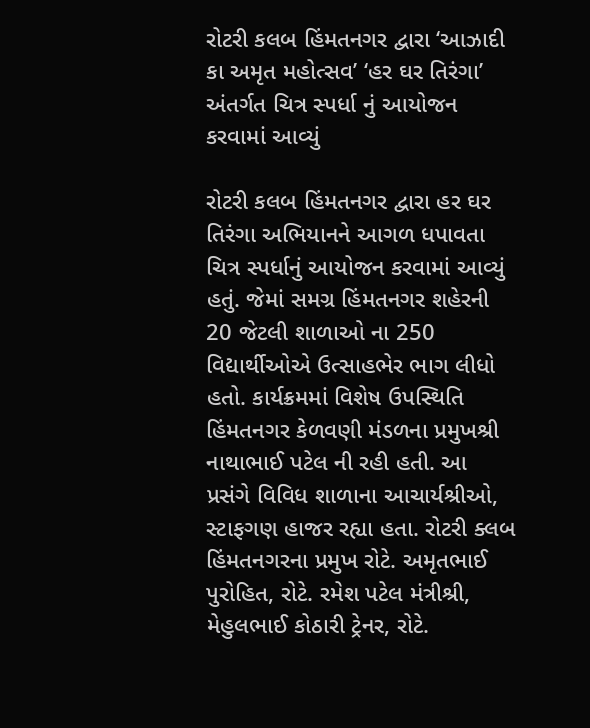રોટરી કલબ હિંમતનગર દ્વારા ‘આઝાદી કા અમૃત મહોત્સવ’ ‘હર ઘર તિરંગા’ અંતર્ગત ચિત્ર સ્પર્ધા નું આયોજન કરવામાં આવ્યું

રોટરી કલબ હિંમતનગર દ્વારા હર ઘર તિરંગા અભિયાનને આગળ ધપાવતા ચિત્ર સ્પર્ધાનું આયોજન કરવામાં આવ્યું હતું. જેમાં સમગ્ર હિંમતનગર શહેરની 20 જેટલી શાળાઓ ના 250 વિદ્યાર્થીઓએ ઉત્સાહભેર ભાગ લીધો હતો. કાર્યક્રમમાં વિશેષ ઉપસ્થિતિ હિંમતનગર કેળવણી મંડળના પ્રમુખશ્રી નાથાભાઈ પટેલ ની રહી હતી. આ પ્રસંગે વિવિધ શાળાના આચાર્યશ્રીઓ, સ્ટાફગણ હાજર રહ્યા હતા. રોટરી ક્લબ હિંમતનગરના પ્રમુખ રોટે. અમૃતભાઈ પુરોહિત, રોટે. રમેશ પટેલ મંત્રીશ્રી, મેહુલભાઈ કોઠારી ટ્રેનર, રોટે.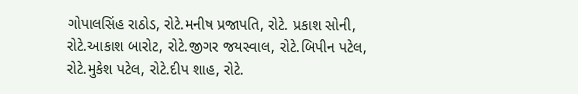ગોપાલસિંહ રાઠોડ, રોટે.મનીષ પ્રજાપતિ, રોટે. પ્રકાશ સોની, રોટે.આકાશ બારોટ, રોટે.જીગર જયસ્વાલ, રોટે.બિપીન પટેલ, રોટે.મુકેશ પટેલ, રોટે.દીપ શાહ, રોટે.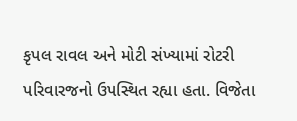કૃપલ રાવલ અને મોટી સંખ્યામાં રોટરી પરિવારજનો ઉપસ્થિત રહ્યા હતા. વિજેતા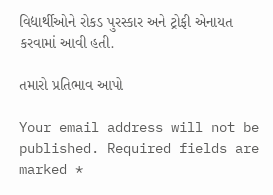વિદ્યાર્થીઓને રોકડ પુરસ્કાર અને ટ્રોફી એનાયત કરવામાં આવી હતી.

તમારો પ્રતિભાવ આપો

Your email address will not be published. Required fields are marked *